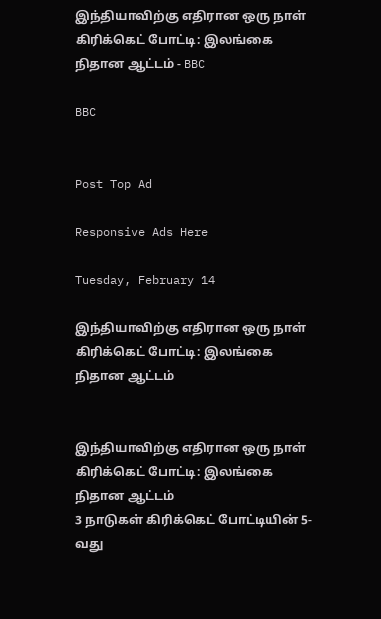இந்தியாவிற்கு எதிரான ஒரு நாள் கிரிக்கெட் போட்டி: இலங்கை நிதான ஆட்டம் - BBC

BBC


Post Top Ad

Responsive Ads Here

Tuesday, February 14

இந்தியாவிற்கு எதிரான ஒரு நாள் கிரிக்கெட் போட்டி: இலங்கை நிதான ஆட்டம்


இந்தியாவிற்கு எதிரான ஒரு நாள் கிரிக்கெட் போட்டி: இலங்கை நிதான ஆட்டம்
3 நாடுகள் கிரிக்கெட் போட்டியின் 5-வது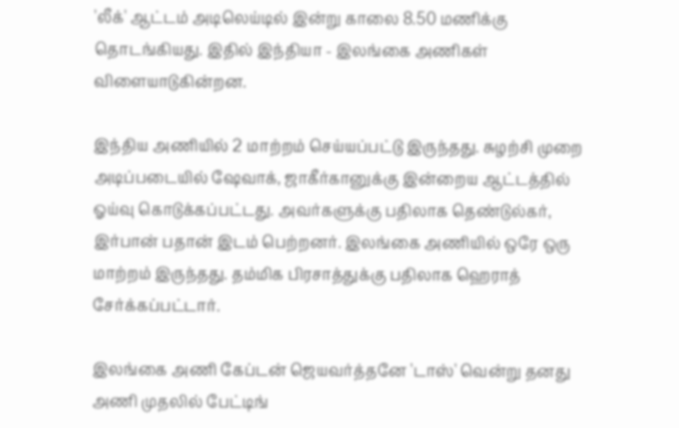'லீக்' ஆட்டம் அடிலெய்டில் இன்று காலை 8.50 மணிக்கு தொடங்கியது. இதில் இந்தியா - இலங்கை அணிகள் விளையாடுகின்றன.

இந்திய அணியில் 2 மாற்றம் செய்யப்பட்டு இருந்தது. சுழற்சி முறை அடிப்படையில் ஷேவாக், ஜாகீர்கானுக்கு இன்றைய ஆட்டத்தில் ஓய்வு கொடுக்கப்பட்டது. அவர்களுக்கு பதிலாக தெண்டுல்கர், இர்பான் பதான் இடம் பெற்றனர். இலங்கை அணியில் ஒரே ஒரு மாற்றம் இருந்தது. தம்மிக பிரசாத்துக்கு பதிலாக ஹெராத் சேர்க்கப்பட்டார்.

இலங்கை அணி கேப்டன் ஜெயவர்த்தனே 'டாஸ்' வென்று தனது அணி முதலில் பேட்டிங்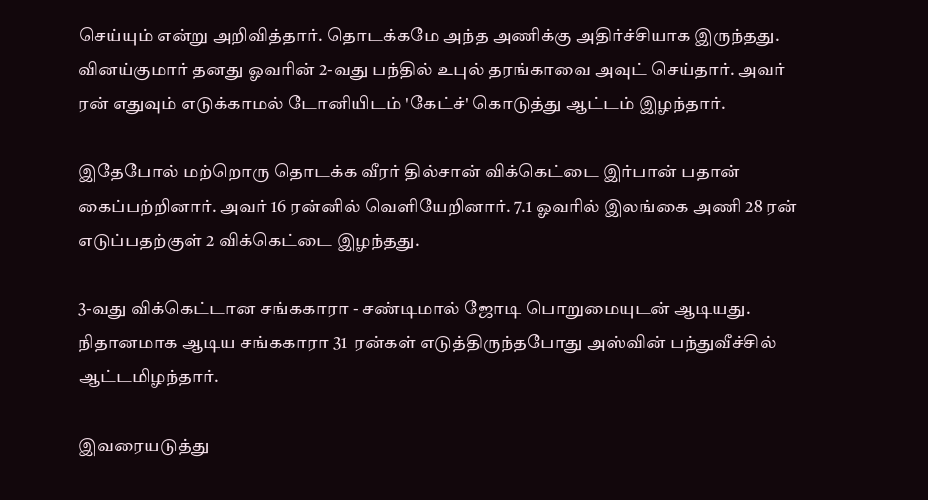செய்யும் என்று அறிவித்தார். தொடக்கமே அந்த அணிக்கு அதிர்ச்சியாக இருந்தது. வினய்குமார் தனது ஓவரின் 2-வது பந்தில் உபுல் தரங்காவை அவுட் செய்தார். அவர் ரன் எதுவும் எடுக்காமல் டோனியிடம் 'கேட்ச்' கொடுத்து ஆட்டம் இழந்தார்.

இதேபோல் மற்றொரு தொடக்க வீரர் தில்சான் விக்கெட்டை இர்பான் பதான் கைப்பற்றினார். அவர் 16 ரன்னில் வெளியேறினார். 7.1 ஓவரில் இலங்கை அணி 28 ரன் எடுப்பதற்குள் 2 விக்கெட்டை இழந்தது.

3-வது விக்கெட்டான சங்ககாரா - சண்டிமால் ஜோடி பொறுமையுடன் ஆடியது. நிதானமாக ஆடிய சங்ககாரா 31  ரன்கள் எடுத்திருந்தபோது அஸ்வின் பந்துவீச்சில் ஆட்டமிழந்தார்.

இவரையடுத்து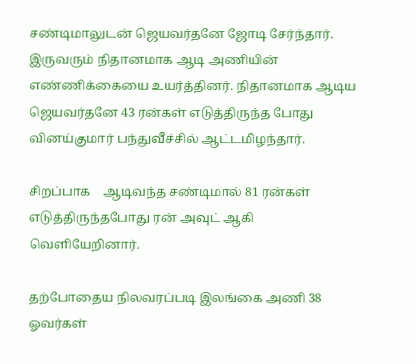சண்டிமாலுடன் ஜெயவர்தனே ஜோடி சேர்ந்தார். இருவரும் நிதானமாக ஆடி அணியின் எண்ணிக்கையை உயர்த்தினர். நிதானமாக ஆடிய ஜெயவர்தனே 43 ரன்கள் எடுத்திருந்த போது வினய்குமார் பந்துவீச்சில் ஆட்டமிழந்தார்.

சிறப்பாக    ஆடிவந்த சண்டிமால் 81 ரன்கள் எடுத்திருந்தபோது ரன் அவுட் ஆகி வெளியேறினார்.

தற்போதைய நிலவரப்படி இலங்கை அணி 38 ஓவர்கள்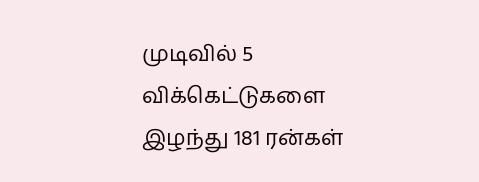முடிவில் 5 விக்கெட்டுகளை இழந்து 181 ரன்கள்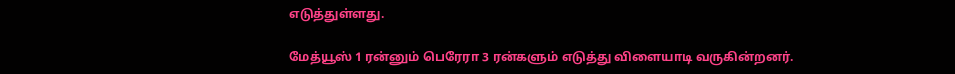எடுத்துள்ளது.

மேத்யூஸ் 1 ரன்னும் பெரேரா 3 ரன்களும் எடுத்து விளையாடி வருகின்றனர்.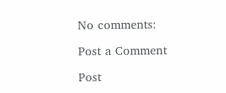No comments:

Post a Comment

Post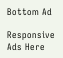Bottom Ad

Responsive Ads Here